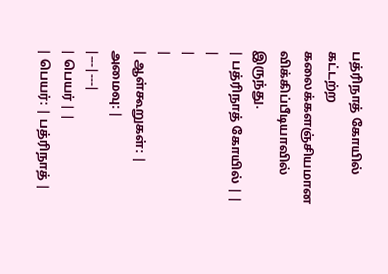பத்ரிநாத் கோயில்
கட்டற்ற கலைக்களஞ்சியமான விக்கிப்பீடியாவில் இருந்து.
| பத்ரிநாத் கோயில் | |
|
|
|
| ஆள்கூறுகள்: | அமைவு: |
|---|---|
| பெயர் | |
| பெயர்: | பத்ரிநாத் |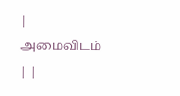| அமைவிடம் | |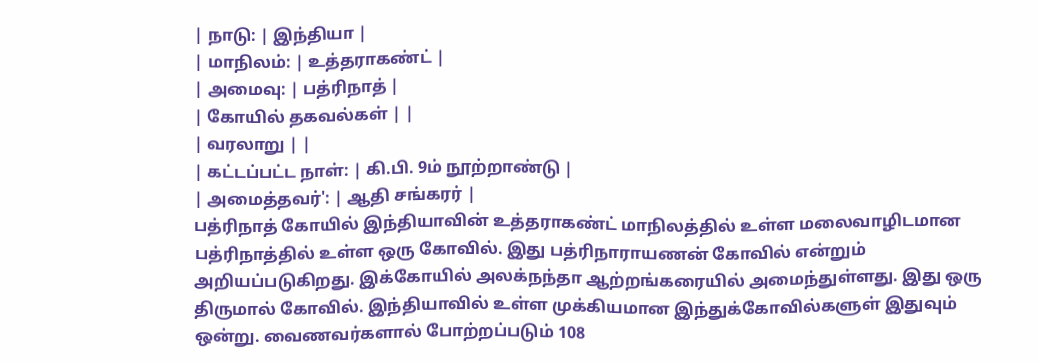| நாடு: | இந்தியா |
| மாநிலம்: | உத்தராகண்ட் |
| அமைவு: | பத்ரிநாத் |
| கோயில் தகவல்கள் | |
| வரலாறு | |
| கட்டப்பட்ட நாள்: | கி.பி. 9ம் நூற்றாண்டு |
| அமைத்தவர்': | ஆதி சங்கரர் |
பத்ரிநாத் கோயில் இந்தியாவின் உத்தராகண்ட் மாநிலத்தில் உள்ள மலைவாழிடமான பத்ரிநாத்தில் உள்ள ஒரு கோவில். இது பத்ரிநாராயணன் கோவில் என்றும் அறியப்படுகிறது. இக்கோயில் அலக்நந்தா ஆற்றங்கரையில் அமைந்துள்ளது. இது ஒரு திருமால் கோவில். இந்தியாவில் உள்ள முக்கியமான இந்துக்கோவில்களுள் இதுவும் ஒன்று. வைணவர்களால் போற்றப்படும் 108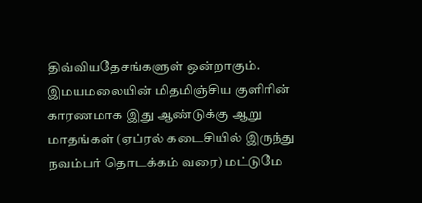திவ்வியதேசங்களுள் ஒன்றாகும். இமயமலையின் மிதமிஞ்சிய குளிரின் காரணமாக இது ஆண்டுக்கு ஆறு மாதங்கள் (ஏப்ரல் கடைசியில் இருந்து நவம்பர் தொடக்கம் வரை) மட்டுமே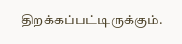திறக்கப்பட்டிருக்கும்.